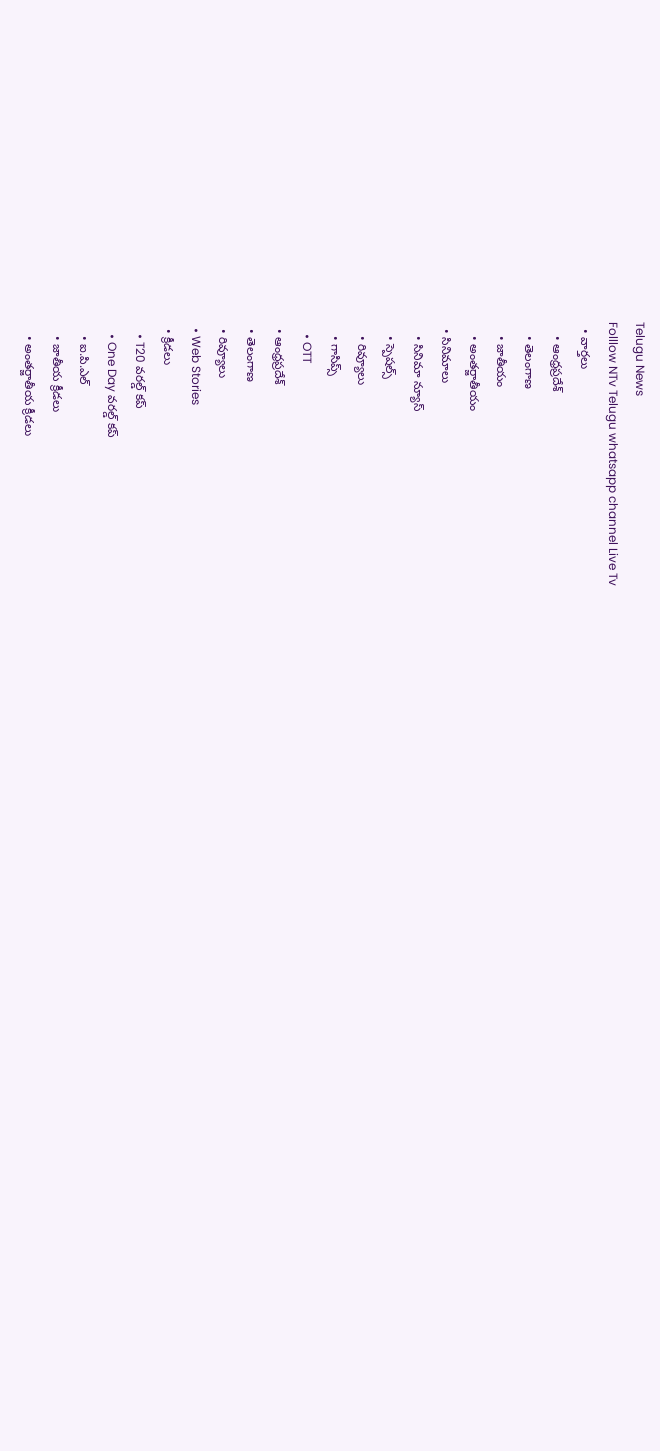Telugu News
Folllow NTv Telugu whatsapp channel Live Tv
  • వార్తలు
    • ఆంధ్రప్రదేశ్
    • తెలంగాణ
    • జాతీయం
    • అంతర్జాతీయం
  • సినిమాలు
    • సినిమా న్యూస్
    • స్పెషల్స్
    • రివ్యూలు
    • గాసిప్స్
    • OTT
  • ఆంధ్రప్రదేశ్
  • తెలంగాణ
  • రివ్యూలు
  • Web Stories
  • క్రీడలు
    • T20 వరల్డ్ కప్
    • One Day వరల్డ్ కప్
    • ఐ.పి.ఎల్
    • జాతీయ క్రీడలు
    • అంతర్జాతీయ క్రీడలు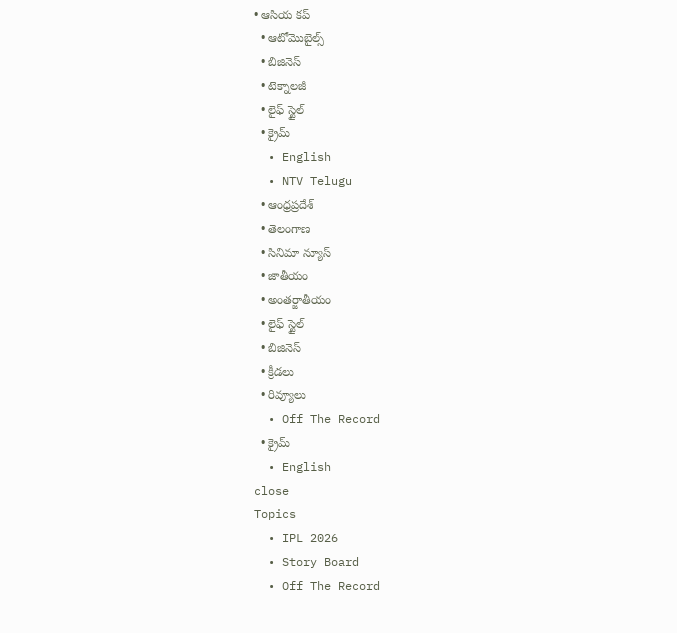• ఆసియ కప్
  • ఆటోమొబైల్స్
  • బిజినెస్‌
  • టెక్నాలజీ
  • లైఫ్ స్టైల్
  • క్రైమ్
  • English
  • NTV Telugu
  • ఆంధ్రప్రదేశ్
  • తెలంగాణ
  • సినిమా న్యూస్
  • జాతీయం
  • అంతర్జాతీయం
  • లైఫ్ స్టైల్
  • బిజినెస్‌
  • క్రీడలు
  • రివ్యూలు
  • Off The Record
  • క్రైమ్
  • English
close
Topics
  • IPL 2026
  • Story Board
  • Off The Record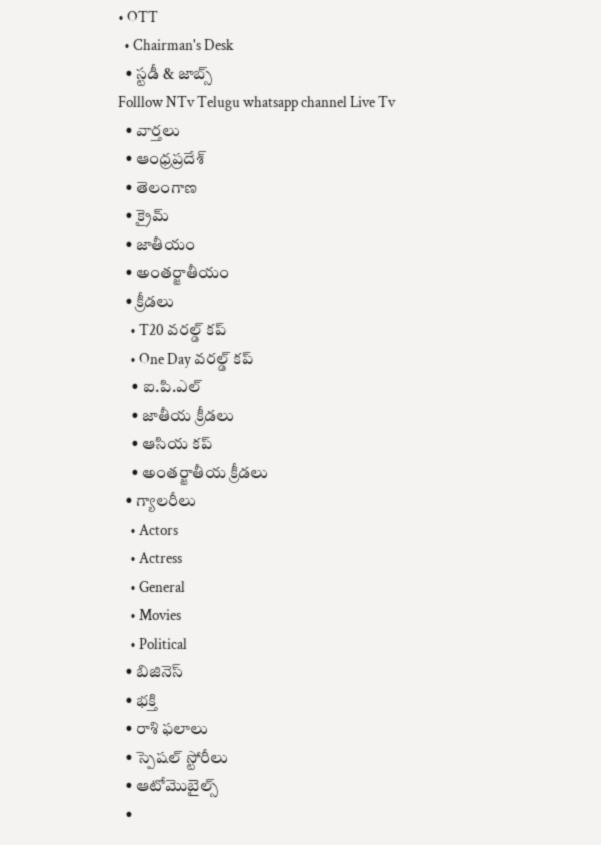• OTT
  • Chairman's Desk
  • స్టడీ & జాబ్స్
Folllow NTv Telugu whatsapp channel Live Tv
  • వార్తలు
  • ఆంధ్రప్రదేశ్
  • తెలంగాణ
  • క్రైమ్
  • జాతీయం
  • అంతర్జాతీయం
  • క్రీడలు
    • T20 వరల్డ్ కప్
    • One Day వరల్డ్ కప్
    • ఐ.పి.ఎల్
    • జాతీయ క్రీడలు
    • ఆసియ కప్
    • అంతర్జాతీయ క్రీడలు
  • గ్యాలరీలు
    • Actors
    • Actress
    • General
    • Movies
    • Political
  • బిజినెస్‌
  • భక్తి
  • రాశి ఫలాలు
  • స్పెషల్‌ స్టోరీలు
  • ఆటోమొబైల్స్
  •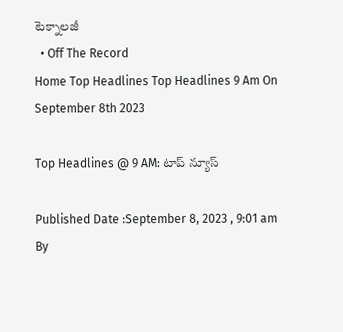టెక్నాలజీ
  • Off The Record
Home Top Headlines Top Headlines 9 Am On September 8th 2023

Top Headlines @ 9 AM: టాప్‌ న్యూస్‌

Published Date :September 8, 2023 , 9:01 am
By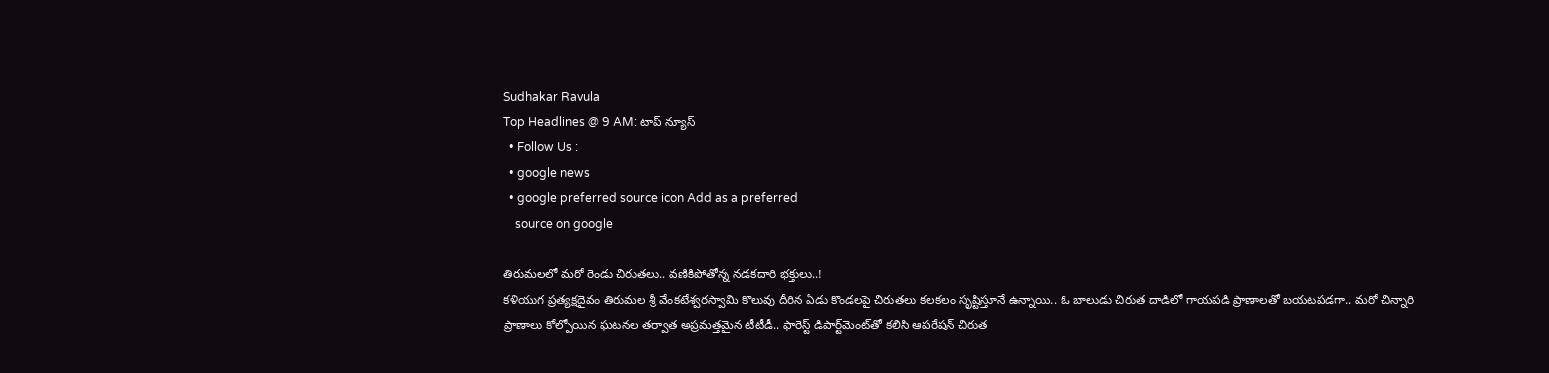Sudhakar Ravula
Top Headlines @ 9 AM: టాప్‌ న్యూస్‌
  • Follow Us :
  • google news
  • google preferred source icon Add as a preferred
    source on google

తిరుమలలో మరో రెండు చిరుతలు.. వణికిపోతోన్న నడకదారి భక్తులు..!
కళియుగ ప్రత్యక్షదైవం తిరుమల శ్రీ వేంకటేశ్వరస్వామి కొలువు దీరిన ఏడు కొండలపై చిరుతలు కలకలం సృష్టిస్తూనే ఉన్నాయి.. ఓ బాలుడు చిరుత దాడిలో గాయపడి ప్రాణాలతో బయటపడగా.. మరో చిన్నారి ప్రాణాలు కోల్పోయిన ఘటనల తర్వాత అప్రమత్తమైన టీటీడీ.. ఫారెస్ట్‌ డిపార్ట్‌మెంట్‌తో కలిసి ఆపరేషన్‌ చిరుత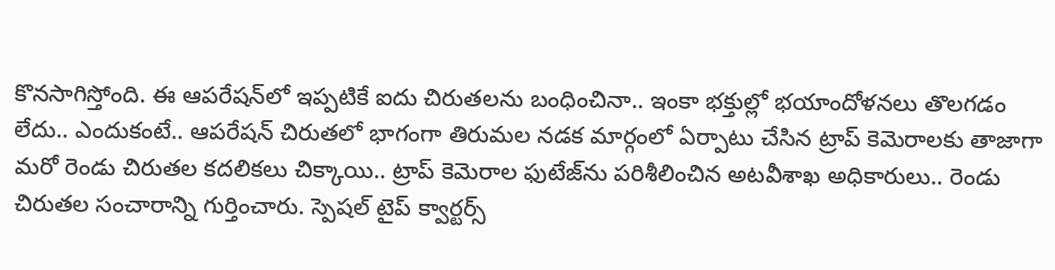కొనసాగిస్తోంది. ఈ ఆపరేషన్‌లో ఇప్పటికే ఐదు చిరుతలను బంధించినా.. ఇంకా భక్తుల్లో భయాందోళనలు తొలగడం లేదు.. ఎందుకంటే.. ఆపరేషన్ చిరుతలో భాగంగా తిరుమల నడక మార్గంలో ఏర్పాటు చేసిన ట్రాప్‌ కెమెరాలకు తాజాగా మరో రెండు చిరుతల కదలికలు చిక్కాయి.. ట్రాప్‌ కెమెరాల ఫుటేజ్‌ను పరిశీలించిన అటవీశాఖ అధికారులు.. రెండు చిరుతల సంచారాన్ని గుర్తించారు. స్పెషల్‌ టైప్ క్వార్టర్స్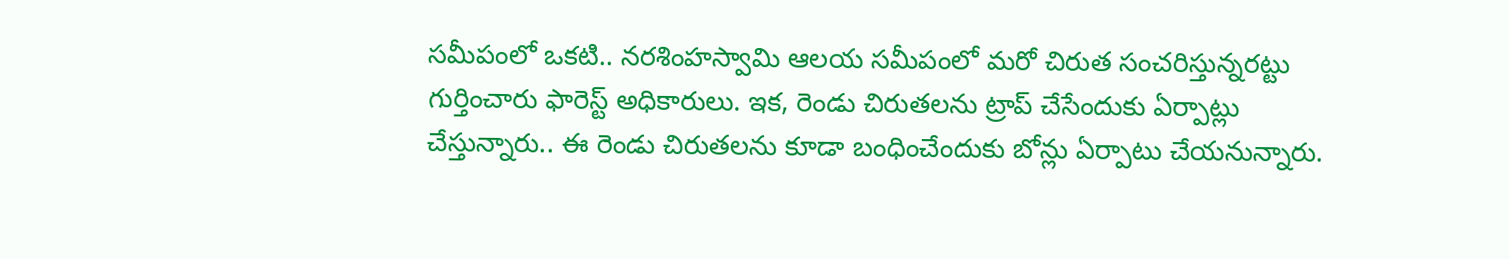సమీపంలో ఒకటి.. నరశింహస్వామి ఆలయ సమీపంలో మరో చిరుత సంచరిస్తున్నరట్టు గుర్తించారు ఫారెస్ట్‌ అధికారులు. ఇక, రెండు చిరుతలను ట్రాప్ చేసేందుకు ఏర్పాట్లు చేస్తున్నారు.. ఈ రెండు చిరుతలను కూడా బంధించేందుకు బోన్లు ఏర్పాటు చేయనున్నారు.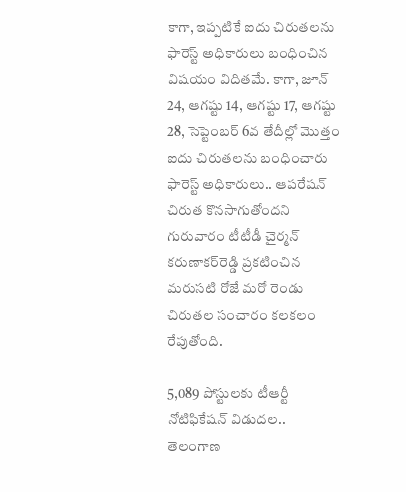కాగా, ఇప్పటికే ఐదు చిరుతలను ఫారెస్ట్‌ అధికారులు బంధించిన విషయం విదితమే. కాగా, జూన్‌ 24, ఆగష్టు 14, ఆగష్టు 17, ఆగష్టు 28, సెప్టెంబర్‌ 6వ తేదీల్లో మొత్తం ఐదు చిరుతలను బంధించారు ఫారెస్ట్‌ అధికారులు.. ఆపరేషన్‌ చిరుత కొనసాగుతోందని గురువారం టీటీడీ చైర్మన్‌ కరుణాకర్‌రెడ్డి ప్రకటించిన మరుసటి రోజే మరో రెండు చిరుతల సంచారం కలకలం రేపుతోంది.

5,089 పోస్టులకు టీఆర్టీ నోటిఫికేషన్ విడుదల..
తెలంగాణ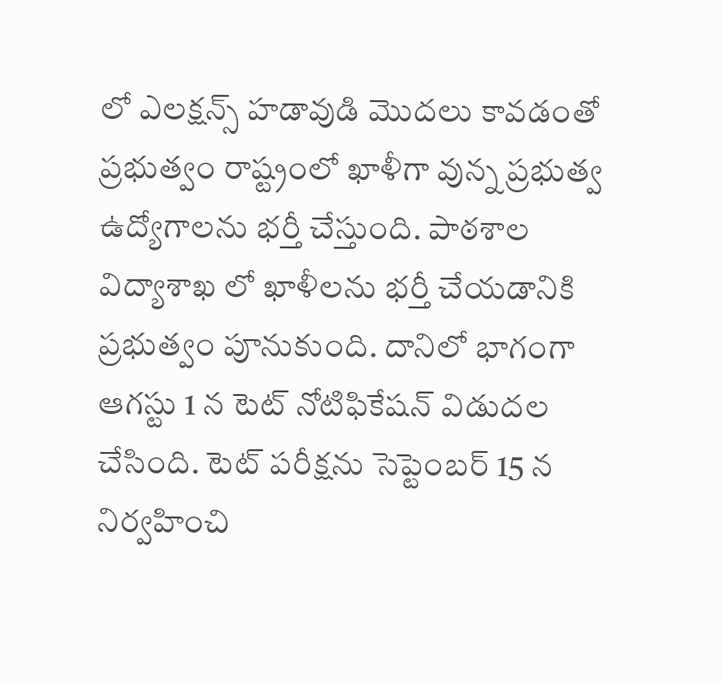లో ఎలక్షన్స్ హడావుడి మొదలు కావడంతో ప్రభుత్వం రాష్ట్రంలో ఖాళీగా వున్న ప్రభుత్వ ఉద్యోగాలను భర్తీ చేస్తుంది. పాఠశాల విద్యాశాఖ లో ఖాళీలను భర్తీ చేయడానికి ప్రభుత్వం పూనుకుంది. దానిలో భాగంగా ఆగస్టు 1 న టెట్ నోటిఫికేషన్ విడుదల చేసింది. టెట్ పరీక్షను సెప్టెంబర్ 15 న నిర్వహించి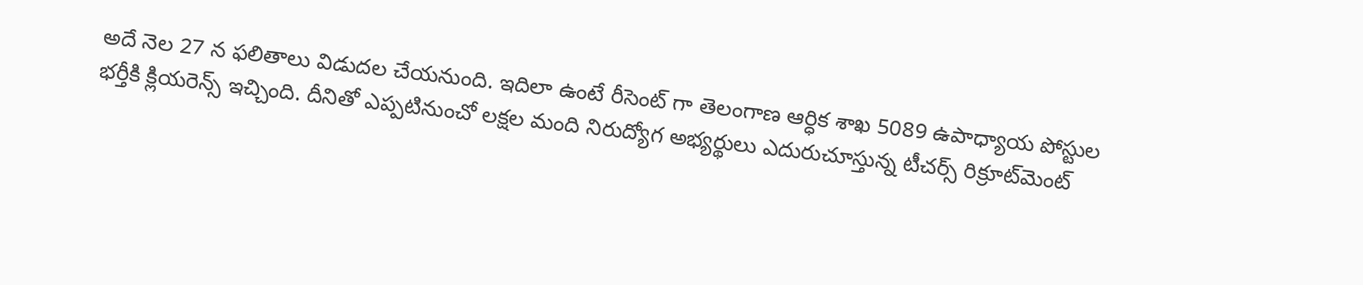అదే నెల 27 న ఫలితాలు విడుదల చేయనుంది. ఇదిలా ఉంటే రీసెంట్ గా తెలంగాణ ఆర్ధిక శాఖ 5089 ఉపాధ్యాయ పోస్టుల భర్తీకి క్లియరెన్స్ ఇచ్చింది. దీనితో ఎప్పటినుంచో లక్షల మంది నిరుద్యోగ అభ్యర్థులు ఎదురుచూస్తున్న టీచర్స్‌ రిక్రూట్‌మెంట్‌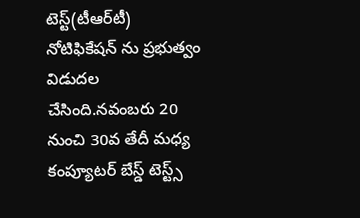టెస్ట్‌(టీఆర్‌టీ) నోటిఫికేషన్‌ ను ప్రభుత్వం విడుదల చేసింది.నవంబరు 20 నుంచి 30వ తేదీ మధ్య కంప్యూటర్‌ బేస్డ్ టెస్ట్స్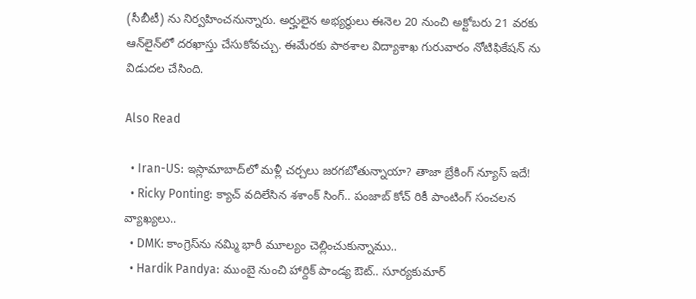(సీబీటీ) ను నిర్వహించనున్నారు. అర్హులైన అభ్యర్థులు ఈనెల 20 నుంచి అక్టోబరు 21 వరకు ఆన్‌లైన్‌లో దరఖాస్తు చేసుకోవచ్చు. ఈమేరకు పాఠశాల విద్యాశాఖ గురువారం నోటిఫికేషన్‌ ను విడుదల చేసింది.

Also Read

  • Iran-US: ఇస్లామాబాద్‌లో మళ్లీ చర్చలు జరగబోతున్నాయా? తాజా బ్రేకింగ్ న్యూస్ ఇదే!
  • Ricky Ponting: క్యాచ్ వదిలేసిన శశాంక్ సింగ్.. పంజాబ్ కోచ్ రికీ పాంటింగ్ సంచలన వ్యాఖ్యలు..
  • DMK: కాంగ్రెస్‌ను నమ్మి భారీ మూల్యం చెల్లించుకున్నాము..
  • Hardik Pandya: ముంబై నుంచి హార్దిక్ పాండ్య ఔట్.. సూర్యకుమార్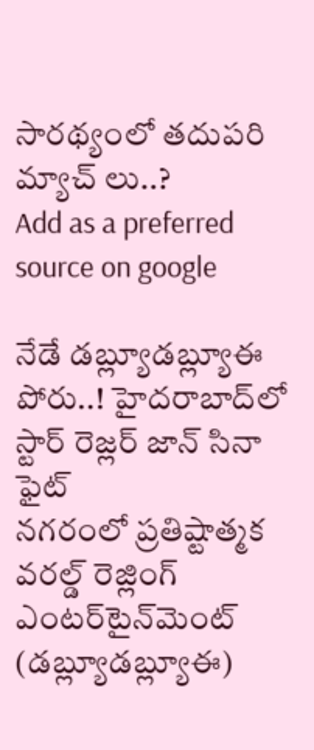సారథ్యంలో తదుపరి మ్యాచ్ లు..?
Add as a preferred
source on google

నేడే డబ్ల్యూడబ్ల్యూఈ పోరు..! హైదరాబాద్‌లో స్టార్‌ రెజ్లర్‌ జాన్‌ సినా ఫైట్‌
నగరంలో ప్రతిష్టాత్మక వరల్డ్ రెజ్లింగ్ ఎంటర్‌టైన్‌మెంట్ (డబ్ల్యూడబ్ల్యూఈ)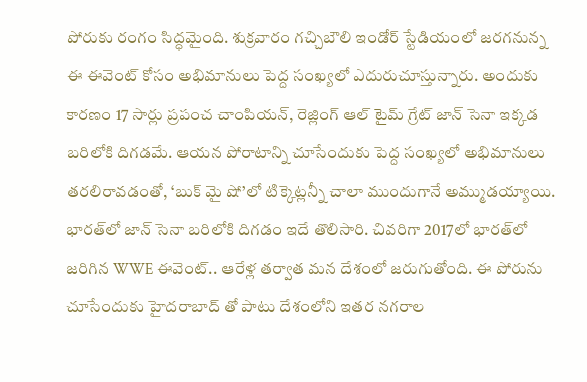పోరుకు రంగం సిద్ధమైంది. శుక్రవారం గచ్చిబౌలి ఇండోర్ స్టేడియంలో జరగనున్న ఈ ఈవెంట్ కోసం అభిమానులు పెద్ద సంఖ్యలో ఎదురుచూస్తున్నారు. అందుకు కారణం 17 సార్లు ప్రపంచ చాంపియన్, రెజ్లింగ్ ఆల్ టైమ్ గ్రేట్ జాన్ సెనా ఇక్కడ బరిలోకి దిగడమే. ఆయన పోరాటాన్ని చూసేందుకు పెద్ద సంఖ్యలో అభిమానులు తరలిరావడంతో, ‘బుక్ మై షో’లో టిక్కెట్లన్నీ చాలా ముందుగానే అమ్ముడయ్యాయి. భారత్‌లో జాన్ సెనా బరిలోకి దిగడం ఇదే తొలిసారి. చివరిగా 2017లో భారత్‌లో జరిగిన WWE ఈవెంట్‌.. ఆరేళ్ల తర్వాత మన దేశంలో జరుగుతోంది. ఈ పోరును చూసేందుకు హైదరాబాద్ తో పాటు దేశంలోని ఇతర నగరాల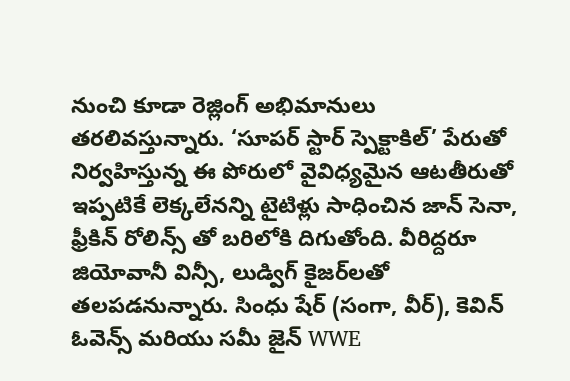నుంచి కూడా రెజ్లింగ్ అభిమానులు తరలివస్తున్నారు. ‘సూపర్ స్టార్ స్పెక్టాకిల్’ పేరుతో నిర్వహిస్తున్న ఈ పోరులో వైవిధ్యమైన ఆటతీరుతో ఇప్పటికే లెక్కలేనన్ని టైటిళ్లు సాధించిన జాన్ సెనా, ఫ్రీకిన్ రోలిన్స్ తో బరిలోకి దిగుతోంది. వీరిద్దరూ జియోవానీ విన్సీ, లుడ్విగ్ కైజర్‌లతో తలపడనున్నారు. సింధు షేర్ (సంగా, వీర్), కెవిన్ ఓవెన్స్ మరియు సమీ జైన్ WWE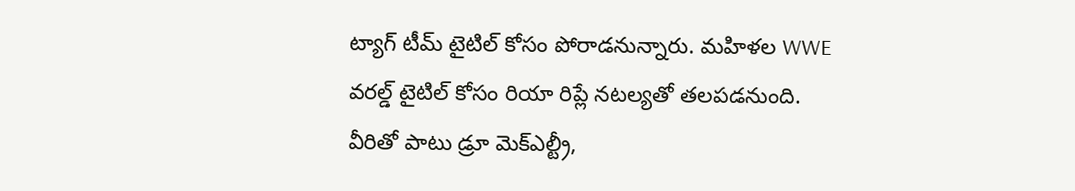ట్యాగ్ టీమ్ టైటిల్ కోసం పోరాడనున్నారు. మహిళల WWE వరల్డ్ టైటిల్ కోసం రియా రిప్లే నటల్యతో తలపడనుంది. వీరితో పాటు డ్రూ మెక్‌ఎల్ట్రీ,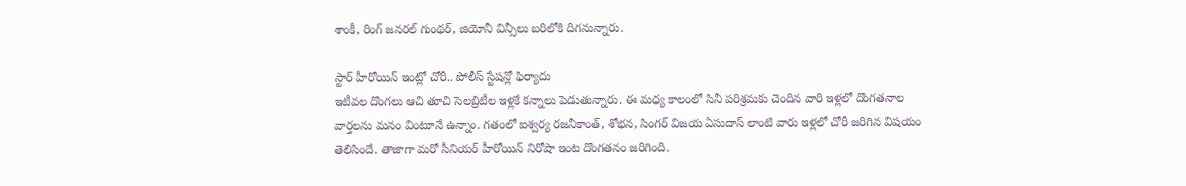శాంకీ, రింగ్ జనరల్ గుంథర్, జియోనీ విన్సీలు బరిలోకి దిగనున్నారు.

స్టార్ హీరోయిన్ ఇంట్లో చోరీ.. పోలీస్ స్టేషన్లో ఫిర్యాదు
ఇటీవల దొంగలు ఆచి తూచి సెలబ్రిటీల ఇళ్లకే కన్నాలు పెడుతున్నారు. ఈ మధ్య కాలంలో సినీ పరిశ్రమకు చెందిన వారి ఇళ్లలో దొంగతనాల వార్తలను మనం వింటూనే ఉన్నాం. గతంలో ఐశ్వర్య రజనీకాంత్, శోభన, సింగర్ విజయ ఏసుదాస్‌ లాంటి వారు ఇళ్లలో చోరీ జరిగిన విషయం తెలిసిందే. తాజాగా మరో సీనియర్ హీరోయిన్ నిరోషా ఇంట‌ దొంగతనం జరిగింది.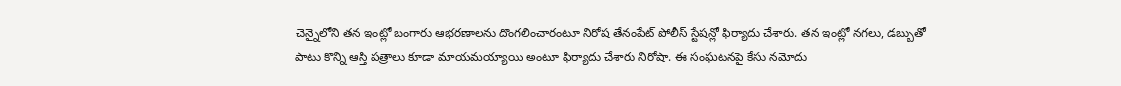చెన్నైలోని తన ఇంట్లో బంగారు ఆభరణాలను దొంగలించారంటూ నిరోష తేనంపేట్ పోలీస్ స్టేషన్లో ఫిర్యాదు చేశారు. తన ఇంట్లో నగలు, డబ్బుతో పాటు కొన్ని ఆస్తి పత్రాలు కూడా మాయమయ్యాయి అంటూ ఫిర్యాదు చేశారు నిరోషా. ఈ సంఘటనపై కేసు నమోదు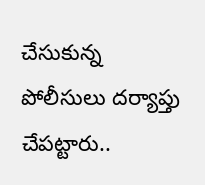చేసుకున్న పోలీసులు దర్యాప్తు చేపట్టారు..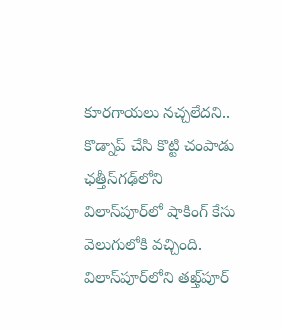కూరగాయలు నచ్చలేదని.. కొడ్నాప్ చేసి కొట్టి చంపాడు
ఛత్తీస్‌గఢ్‌లోని విలాస్‌పూర్‌లో షాకింగ్ కేసు వెలుగులోకి వచ్చింది. విలాస్‌పూర్‌లోని తఖ్త్‌పూర్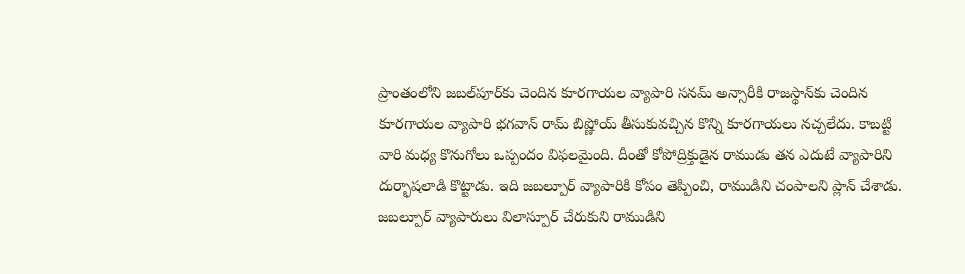ప్రాంతంలోని జబల్‌పూర్‌కు చెందిన కూరగాయల వ్యాపారి సనమ్ అన్సారీకి రాజస్థాన్‌కు చెందిన కూరగాయల వ్యాపారి భగవాన్ రామ్ బిష్ణోయ్ తీసుకువచ్చిన కొన్ని కూరగాయలు నచ్చలేదు. కాబట్టి వారి మధ్య కొనుగోలు ఒప్పందం విఫలమైంది. దీంతో కోపోద్రిక్తుడైన రాముడు తన ఎదుటే వ్యాపారిని దుర్భాషలాడి కొట్టాడు. ఇది జబల్పూర్ వ్యాపారికి కోపం తెప్పించి, రాముడిని చంపాలని ప్లాన్ చేశాడు. జబల్పూర్ వ్యాపారులు విలాస్పూర్ చేరుకుని రాముడిని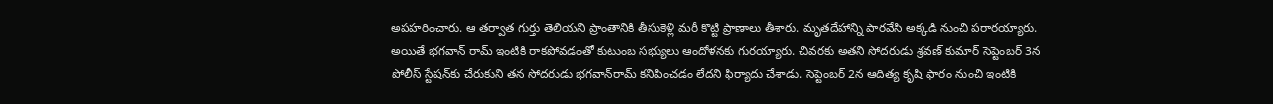అపహరించారు. ఆ తర్వాత గుర్తు తెలియని ప్రాంతానికి తీసుకెళ్లి మరీ కొట్టి ప్రాణాలు తీశారు. మృతదేహాన్ని పారవేసి అక్కడి నుంచి పరారయ్యారు. అయితే భగవాన్ రామ్ ఇంటికి రాకపోవడంతో కుటుంబ సభ్యులు ఆందోళనకు గురయ్యారు. చివరకు అతని సోదరుడు శ్రవణ్ కుమార్ సెప్టెంబర్ 3న పోలీస్ స్టేషన్‌కు చేరుకుని తన సోదరుడు భగవాన్‌రామ్ కనిపించడం లేదని ఫిర్యాదు చేశాడు. సెప్టెంబర్ 2న ఆదిత్య కృషి ఫారం నుంచి ఇంటికి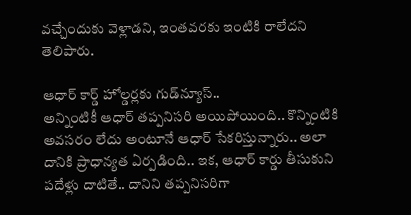వచ్చేందుకు వెళ్లాడని, ఇంతవరకు ఇంటికి రాలేదని తెలిపారు.

ఆధార్ కార్డ్‌ హోల్డర్లకు గుడ్‌న్యూస్‌..
అన్నింటికీ ఆధార్‌ తప్పనిసరి అయిపోయింది.. కొన్నింటికి అవసరం లేదు అంటూనే ఆధార్‌ సేకరిస్తున్నారు.. అలా దానికి ప్రాధాన్యత ఏర్పడింది.. ఇక, ఆధార్‌ కార్డు తీసుకుని పదేళ్లు దాటితే.. దానిని తప్పనిసరిగా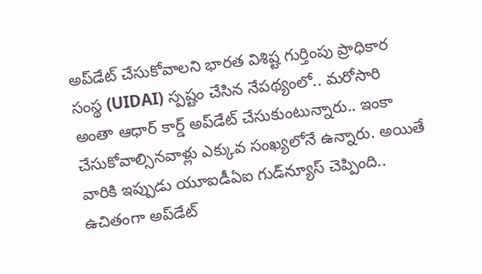అప్‌డేట్‌ చేసుకోవాలని భారత విశిష్ట గుర్తింపు ప్రాధికార సంస్థ (UIDAI) స్పష్టం చేసిన నేపథ్యంలో.. మరోసారి అంతా ఆధార్‌ కార్డ్‌ అప్‌డేట్‌ చేసుకుంటున్నారు.. ఇంకా చేసుకోవాల్సినవాళ్లు ఎక్కువ సంఖ్యలోనే ఉన్నారు. అయితే వారికి ఇప్పుడు యూఐడీఏఐ గుడ్‌న్యూస్‌ చెప్పింది.. ఉచితంగా అప్‌డేట్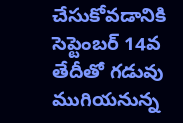చేసుకోవడానికి సెప్టెంబర్ 14వ తేదీతో గడువు ముగియనున్న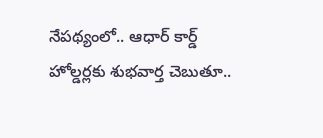నేపథ్యంలో.. ఆధార్ కార్డ్‌ హోల్డర్లకు శుభవార్త చెబుతూ..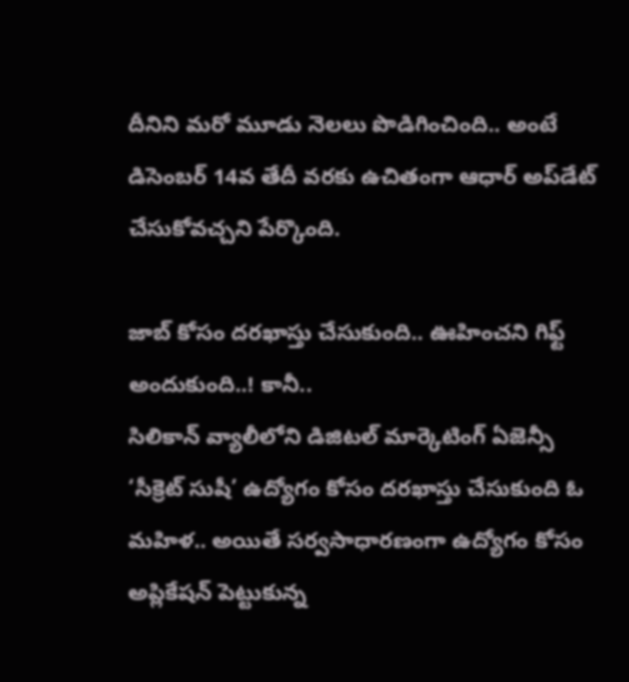దీనిని మరో మూడు నెలలు పొడిగించింది.. అంటే డిసెంబర్ 14వ తేదీ వరకు ఉచితంగా ఆధార్‌ అప్‌డేట్‌ చేసుకోవచ్చని పేర్కొంది.

జాబ్‌ కోసం దరఖాస్తు చేసుకుంది.. ఊహించని గిఫ్ట్‌ అందుకుంది..! కానీ..
సిలికాన్ వ్యాలీలోని డిజిటల్ మార్కెటింగ్ ఏజెన్సీ ‘సీక్రెట్ సుషీ’ ఉద్యోగం కోసం దరఖాస్తు చేసుకుంది ఓ మహిళ.. అయితే సర్వసాధారణంగా ఉద్యోగం కోసం అప్లికేషన్‌ పెట్టుకున్న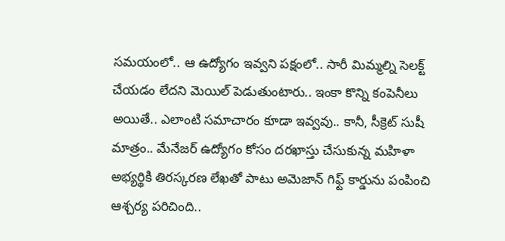సమయంలో.. ఆ ఉద్యోగం ఇవ్వని పక్షంలో.. సారీ మిమ్మల్ని సెలక్ట్ చేయడం లేదని మెయిల్ పెడుతుంటారు.. ఇంకా కొన్ని కంపెనీలు అయితే.. ఎలాంటి సమాచారం కూడా ఇవ్వవు.. కానీ, సీక్రెట్ సుషీ మాత్రం.. మేనేజర్ ఉద్యోగం కోసం దరఖాస్తు చేసుకున్న మహిళా అభ్యర్థికి తిరస్కరణ లేఖతో పాటు అమెజాన్ గిఫ్ట్ కార్డును పంపించి ఆశ్చర్య పరిచింది..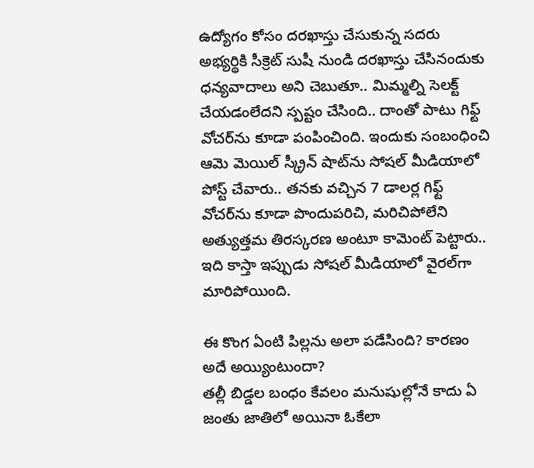ఉద్యోగం కోసం దరఖాస్తు చేసుకున్న సదరు అభ్యర్థికి సీక్రెట్ సుషీ నుండి దరఖాస్తు చేసినందుకు ధన్యవాదాలు అని చెబుతూ.. మిమ్మల్ని సెలక్ట్ చేయడంలేదని స్పష్టం చేసింది.. దాంతో పాటు గిఫ్ట్ వోచర్‌ను కూడా పంపించింది. ఇందుకు సంబంధించి ఆమె మెయిల్ స్క్రీన్ షాట్‌ను సోషల్ మీడియాలో పోస్ట్ చేవారు.. తనకు వచ్చిన 7 డాలర్ల గిఫ్ట్ వోచర్‌ను కూడా పొందుపరిచి, మరిచిపోలేని అత్యుత్తమ తిరస్కరణ అంటూ కామెంట్‌ పెట్టారు.. ఇది కాస్తా ఇప్పుడు సోషల్‌ మీడియాలో వైరల్‌గా మారిపోయింది.

ఈ కొంగ ఏంటి పిల్లను అలా పడేసింది? కారణం అదే అయ్యింటుందా?
తల్లీ బిడ్డల బంధం కేవలం మనుషుల్లోనే కాదు ఏ జంతు జాతిలో అయినా ఓకేలా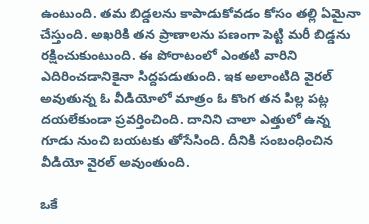ఉంటుంది. తమ బిడ్డలను కాపాడుకోవడం కోసం తల్లి ఏమైనా చేస్తుంది. అఖరికి తన ప్రాణాలను పణంగా పెట్టి మరీ బిడ్డను రక్షించుకుంటుంది. ఈ పోరాటంలో ఎంతటి వారిని ఎదిరించడానికైనా సిద్దపడుతుంది. ఇక అలాంటిది వైరల్ అవుతున్న ఓ వీడియోలో మాత్రం ఓ కొంగ తన పిల్ల పట్ల దయలేకుండా ప్రవర్తించింది. దానిని చాలా ఎత్తులో ఉన్న గూడు నుంచి బయటకు తోసేసింది. దీనికి సంబంధించిన వీడియో వైరల్ అవుంతుంది.

ఒకే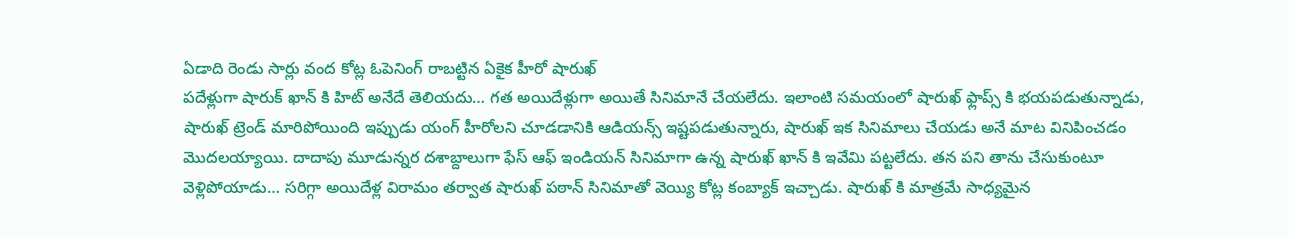ఏడాది రెండు సార్లు వంద కోట్ల ఓపెనింగ్ రాబట్టిన ఏకైక హీరో షారుఖ్
పదేళ్లుగా షారుక్ ఖాన్ కి హిట్ అనేదే తెలియదు… గత అయిదేళ్లుగా అయితే సినిమానే చేయలేదు. ఇలాంటి సమయంలో షారుఖ్ ఫ్లాప్స్ కి భయపడుతున్నాడు, షారుఖ్ ట్రెండ్ మారిపోయింది ఇప్పుడు యంగ్ హీరోలని చూడడానికి ఆడియన్స్ ఇష్టపడుతున్నారు, షారుఖ్ ఇక సినిమాలు చేయడు అనే మాట వినిపించడం మొదలయ్యాయి. దాదాపు మూడున్నర దశాబ్దాలుగా ఫేస్ ఆఫ్ ఇండియన్ సినిమాగా ఉన్న షారుఖ్ ఖాన్ కి ఇవేమి పట్టలేదు. తన పని తాను చేసుకుంటూ వెళ్లిపోయాడు… సరిగ్గా అయిదేళ్ల విరామం తర్వాత షారుఖ్ పఠాన్ సినిమాతో వెయ్యి కోట్ల కంబ్యాక్ ఇచ్చాడు. షారుఖ్ కి మాత్రమే సాధ్యమైన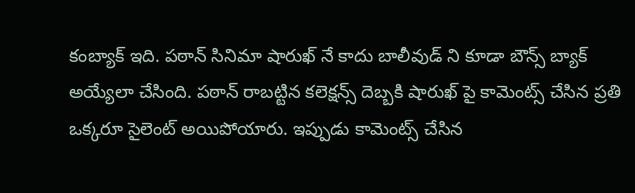కంబ్యాక్ ఇది. పఠాన్ సినిమా షారుఖ్ నే కాదు బాలీవుడ్ ని కూడా బౌన్స్ బ్యాక్ అయ్యేలా చేసింది. పఠాన్ రాబట్టిన కలెక్షన్స్ దెబ్బకి షారుఖ్ పై కామెంట్స్ చేసిన ప్రతి ఒక్కరూ సైలెంట్ అయిపోయారు. ఇప్పుడు కామెంట్స్ చేసిన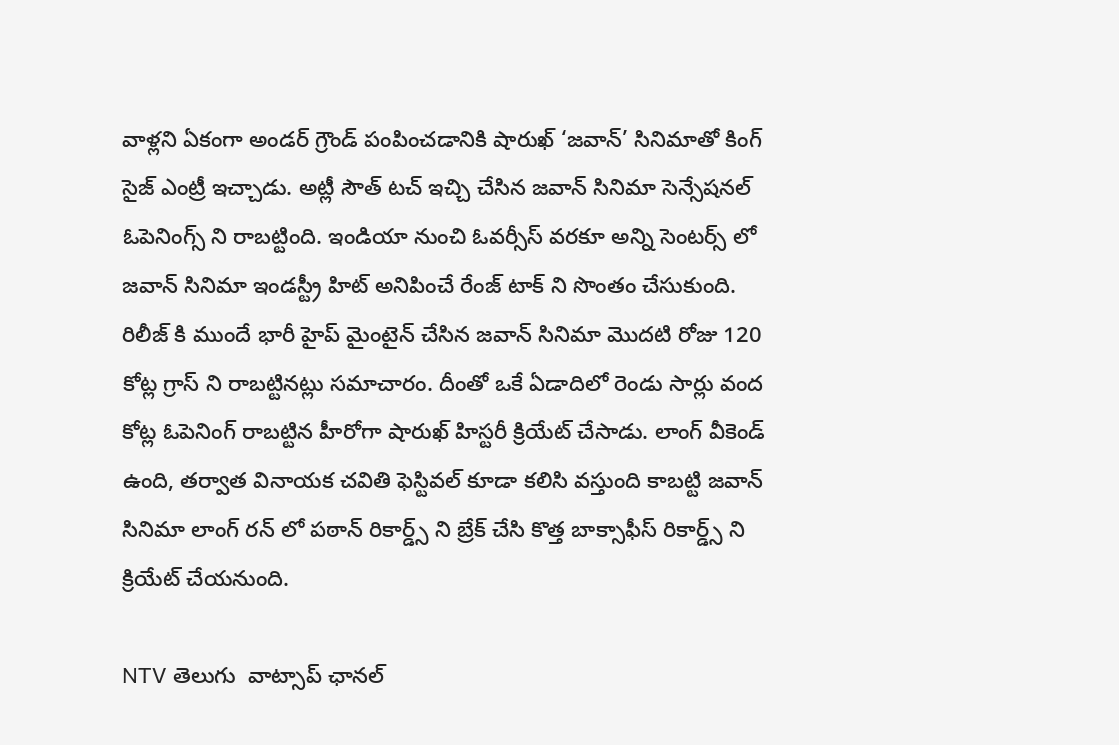వాళ్లని ఏకంగా అండర్ గ్రౌండ్ పంపించడానికి షారుఖ్ ‘జవాన్’ సినిమాతో కింగ్ సైజ్ ఎంట్రీ ఇచ్చాడు. అట్లీ సౌత్ టచ్ ఇచ్చి చేసిన జవాన్ సినిమా సెన్సేషనల్ ఓపెనింగ్స్ ని రాబట్టింది. ఇండియా నుంచి ఓవర్సీస్ వరకూ అన్ని సెంటర్స్ లో జవాన్ సినిమా ఇండస్ట్రీ హిట్ అనిపించే రేంజ్ టాక్ ని సొంతం చేసుకుంది. రిలీజ్ కి ముందే భారీ హైప్ మైంటైన్ చేసిన జవాన్ సినిమా మొదటి రోజు 120 కోట్ల గ్రాస్ ని రాబట్టినట్లు సమాచారం. దీంతో ఒకే ఏడాదిలో రెండు సార్లు వంద కోట్ల ఓపెనింగ్ రాబట్టిన హీరోగా షారుఖ్ హిస్టరీ క్రియేట్ చేసాడు. లాంగ్ వీకెండ్ ఉంది, తర్వాత వినాయక చవితి ఫెస్టివల్ కూడా కలిసి వస్తుంది కాబట్టి జవాన్ సినిమా లాంగ్ రన్ లో పఠాన్ రికార్డ్స్ ని బ్రేక్ చేసి కొత్త బాక్సాఫీస్ రికార్డ్స్ ని క్రియేట్ చేయనుంది.

NTV తెలుగు  వాట్సాప్ ఛానల్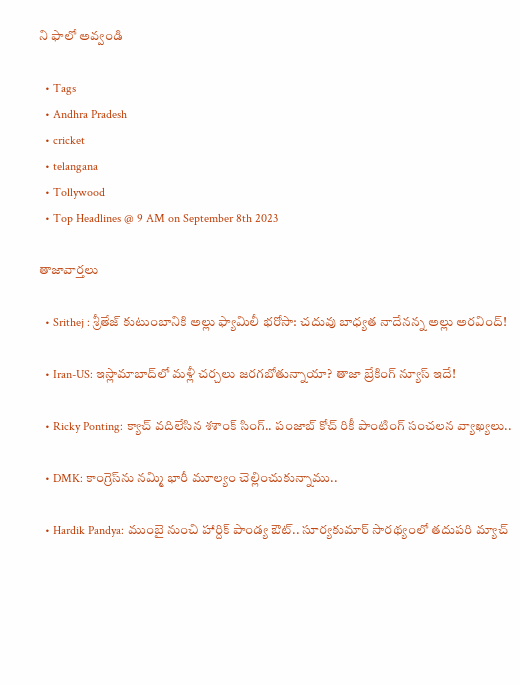ని ఫాలో అవ్వండి

  • Tags
  • Andhra Pradesh
  • cricket
  • telangana
  • Tollywood
  • Top Headlines @ 9 AM on September 8th 2023

తాజావార్తలు

  • Srithej : శ్రీతేజ్ కుటుంబానికి అల్లు ఫ్యామిలీ భరోసా: చదువు బాధ్యత నాదేనన్న అల్లు అరవింద్!

  • Iran-US: ఇస్లామాబాద్‌లో మళ్లీ చర్చలు జరగబోతున్నాయా? తాజా బ్రేకింగ్ న్యూస్ ఇదే!

  • Ricky Ponting: క్యాచ్ వదిలేసిన శశాంక్ సింగ్.. పంజాబ్ కోచ్ రికీ పాంటింగ్ సంచలన వ్యాఖ్యలు..

  • DMK: కాంగ్రెస్‌ను నమ్మి భారీ మూల్యం చెల్లించుకున్నాము..

  • Hardik Pandya: ముంబై నుంచి హార్దిక్ పాండ్య ఔట్.. సూర్యకుమార్ సారథ్యంలో తదుపరి మ్యాచ్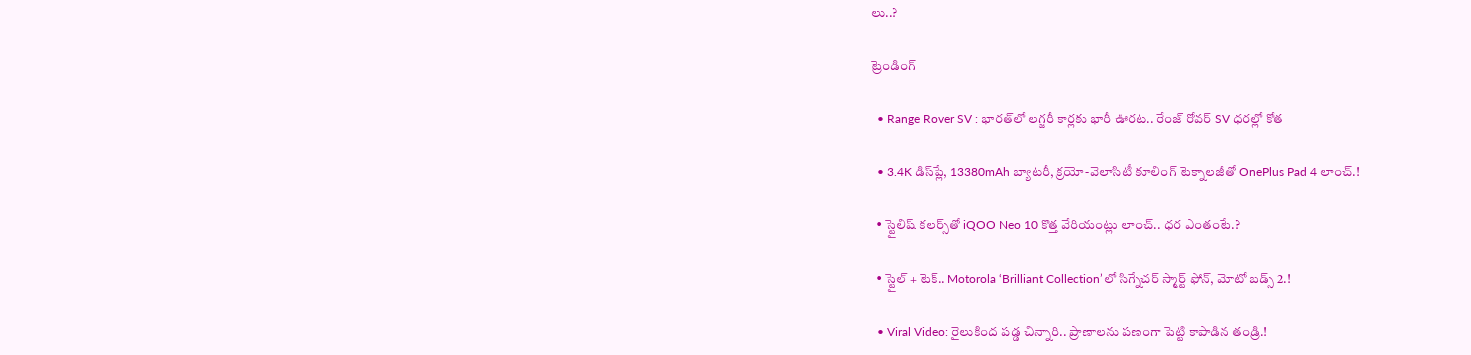లు..?

ట్రెండింగ్‌

  • Range Rover SV : భారత్‌లో లగ్జరీ కార్లకు భారీ ఊరట.. రేంజ్ రోవర్ SV ధరల్లో కోత

  • 3.4K డిస్‌ప్లే, 13380mAh బ్యాటరీ, క్రయో-వెలాసిటీ కూలింగ్ టెక్నాలజీతో OnePlus Pad 4 లాంచ్.!

  • స్టైలిష్ కలర్స్‌తో iQOO Neo 10 కొత్త వేరియంట్లు లాంచ్.. ధర ఎంతంటే.?

  • స్టైల్ + టెక్.. Motorola ‘Brilliant Collection’లో సిగ్నేచర్ స్మార్ట్ ఫోన్, మోటో బడ్స్ 2.!

  • Viral Video: రైలుకింద పడ్డ చిన్నారి.. ప్రాణాలను పణంగా పెట్టి కాపాడిన తండ్రి.!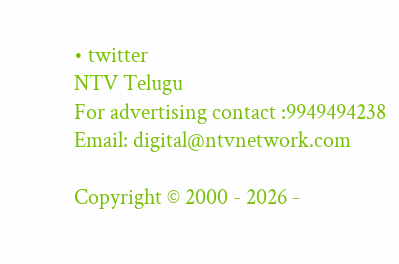• twitter
NTV Telugu
For advertising contact :9949494238
Email: digital@ntvnetwork.com

Copyright © 2000 - 2026 -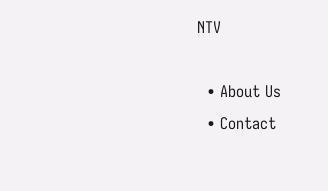NTV

  • About Us
  • Contact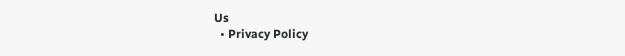Us
  • Privacy Policy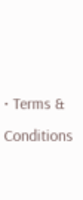• Terms & Conditions